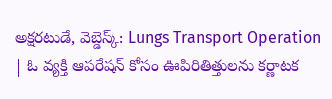అక్షరటుడే, వెబ్డెస్క్: Lungs Transport Operation | ఓ వ్యక్తి ఆపరేషన్ కోసం ఊపిరితిత్తులను కర్ణాటక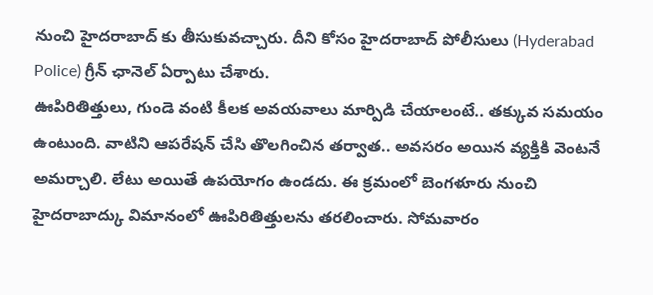నుంచి హైదరాబాద్ కు తీసుకువచ్చారు. దీని కోసం హైదరాబాద్ పోలీసులు (Hyderabad Police) గ్రీన్ ఛానెల్ ఏర్పాటు చేశారు.
ఊపిరితిత్తులు, గుండె వంటి కీలక అవయవాలు మార్పిడి చేయాలంటే.. తక్కువ సమయం ఉంటుంది. వాటిని ఆపరేషన్ చేసి తొలగించిన తర్వాత.. అవసరం అయిన వ్యక్తికి వెంటనే అమర్చాలి. లేటు అయితే ఉపయోగం ఉండదు. ఈ క్రమంలో బెంగళూరు నుంచి హైదరాబాద్కు విమానంలో ఊపిరితిత్తులను తరలించారు. సోమవారం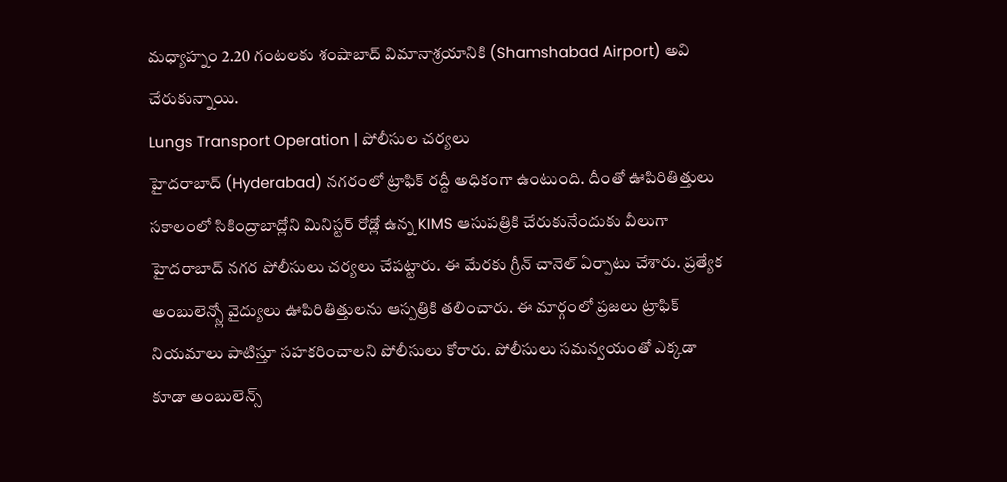మధ్యాహ్నం 2.20 గంటలకు శంషాబాద్ విమానాశ్రయానికి (Shamshabad Airport) అవి చేరుకున్నాయి.
Lungs Transport Operation | పోలీసుల చర్యలు
హైదరాబాద్ (Hyderabad) నగరంలో ట్రాఫిక్ రద్దీ అధికంగా ఉంటుంది. దీంతో ఊపిరితిత్తులు సకాలంలో సికింద్రాబాద్లోని మినిస్టర్ రోడ్లో ఉన్న KIMS ఆసుపత్రికి చేరుకునేందుకు వీలుగా హైదరాబాద్ నగర పోలీసులు చర్యలు చేపట్టారు. ఈ మేరకు గ్రీన్ చానెల్ ఏర్పాటు చేశారు. ప్రత్యేక అంబులెన్స్లో వైద్యులు ఊపిరితిత్తులను ఆస్పత్రికి తలించారు. ఈ మార్గంలో ప్రజలు ట్రాఫిక్ నియమాలు పాటిస్తూ సహకరించాలని పోలీసులు కోరారు. పోలీసులు సమన్వయంతో ఎక్కడా కూడా అంబులెన్స్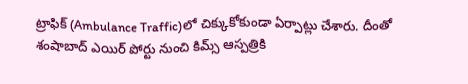ట్రాఫిక్ (Ambulance Traffic)లో చిక్కుకోకుండా ఏర్పాట్లు చేశారు. దీంతో శంషాబాద్ ఎయిర్ పోర్టు నుంచి కిమ్స్ ఆస్పత్రికి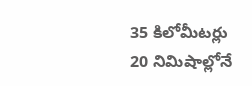35 కిలోమీటర్లు 20 నిమిషాల్లోనే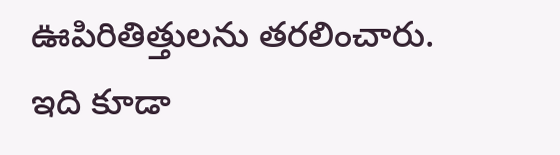ఊపిరితిత్తులను తరలించారు.
ఇది కూడా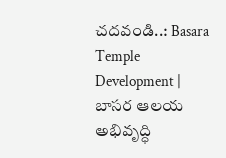చదవండి..: Basara Temple Development | బాసర ఆలయ అభివృద్ధి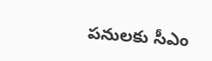పనులకు సీఎం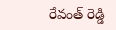రేవంత్ రెడ్డి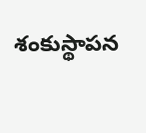శంకుస్థాపన